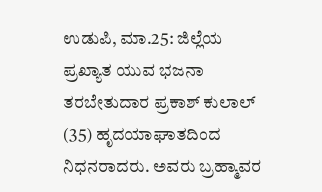ಉಡುಪಿ, ಮಾ.25: ಜಿಲ್ಲೆಯ ಪ್ರಖ್ಯಾತ ಯುವ ಭಜನಾ ತರಬೇತುದಾರ ಪ್ರಕಾಶ್ ಕುಲಾಲ್ (35) ಹೃದಯಾಘಾತದಿಂದ ನಿಧನರಾದರು. ಅವರು ಬ್ರಹ್ಮಾವರ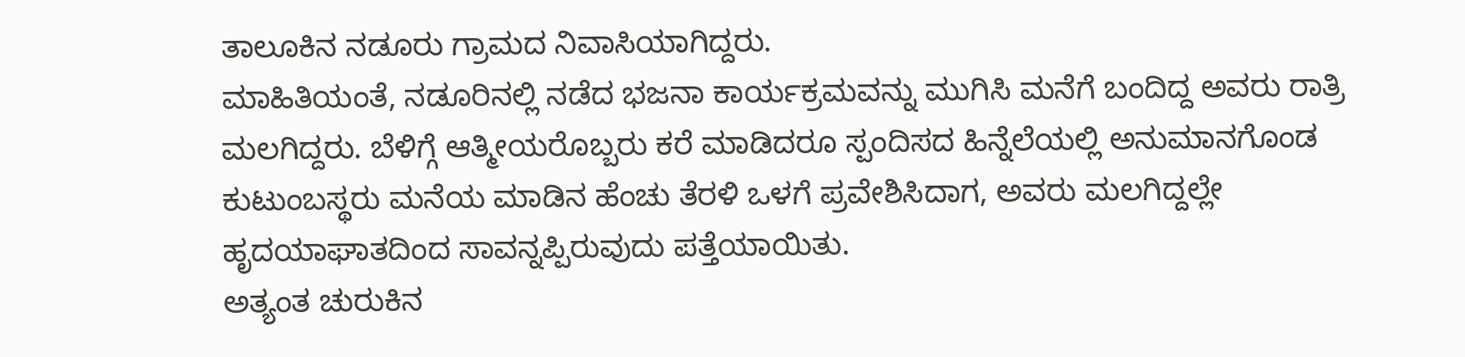ತಾಲೂಕಿನ ನಡೂರು ಗ್ರಾಮದ ನಿವಾಸಿಯಾಗಿದ್ದರು.
ಮಾಹಿತಿಯಂತೆ, ನಡೂರಿನಲ್ಲಿ ನಡೆದ ಭಜನಾ ಕಾರ್ಯಕ್ರಮವನ್ನು ಮುಗಿಸಿ ಮನೆಗೆ ಬಂದಿದ್ದ ಅವರು ರಾತ್ರಿ ಮಲಗಿದ್ದರು. ಬೆಳಿಗ್ಗೆ ಆತ್ಮೀಯರೊಬ್ಬರು ಕರೆ ಮಾಡಿದರೂ ಸ್ಪಂದಿಸದ ಹಿನ್ನೆಲೆಯಲ್ಲಿ ಅನುಮಾನಗೊಂಡ ಕುಟುಂಬಸ್ಥರು ಮನೆಯ ಮಾಡಿನ ಹೆಂಚು ತೆರಳಿ ಒಳಗೆ ಪ್ರವೇಶಿಸಿದಾಗ, ಅವರು ಮಲಗಿದ್ದಲ್ಲೇ ಹೃದಯಾಘಾತದಿಂದ ಸಾವನ್ನಪ್ಪಿರುವುದು ಪತ್ತೆಯಾಯಿತು.
ಅತ್ಯಂತ ಚುರುಕಿನ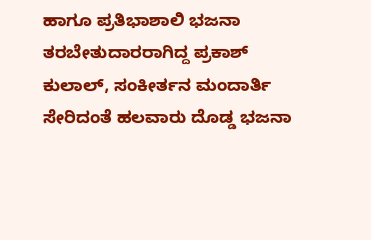ಹಾಗೂ ಪ್ರತಿಭಾಶಾಲಿ ಭಜನಾ ತರಬೇತುದಾರರಾಗಿದ್ದ ಪ್ರಕಾಶ್ ಕುಲಾಲ್, ಸಂಕೀರ್ತನ ಮಂದಾರ್ತಿ ಸೇರಿದಂತೆ ಹಲವಾರು ದೊಡ್ಡ ಭಜನಾ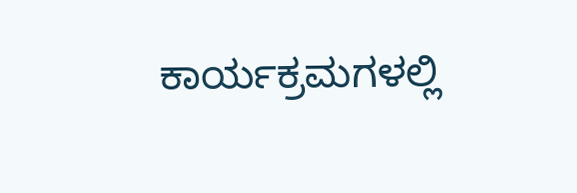ಕಾರ್ಯಕ್ರಮಗಳಲ್ಲಿ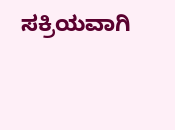ಸಕ್ರಿಯವಾಗಿ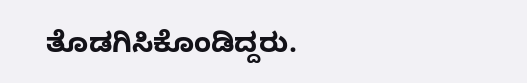ತೊಡಗಿಸಿಕೊಂಡಿದ್ದರು.